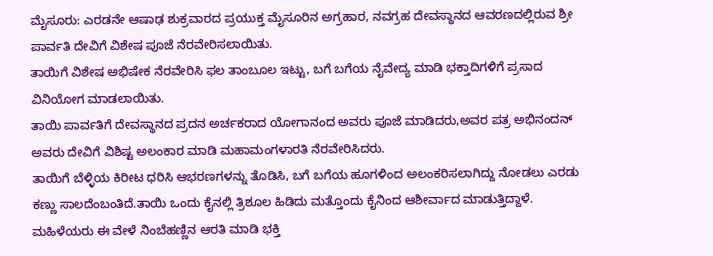ಮೈಸೂರು: ಎರಡನೇ ಆಷಾಢ ಶುಕ್ರವಾರದ ಪ್ರಯುಕ್ತ ಮೈಸೂರಿನ ಅಗ್ರಹಾರ, ನವಗ್ರಹ ದೇವಸ್ಥಾನದ ಆವರಣದಲ್ಲಿರುವ ಶ್ರೀ ಪಾರ್ವತಿ ದೇವಿಗೆ ವಿಶೇಷ ಪೂಜೆ ನೆರವೇರಿಸಲಾಯಿತು.
ತಾಯಿಗೆ ವಿಶೇಷ ಅಭಿಷೇಕ ನೆರವೇರಿಸಿ ಫಲ ತಾಂಬೂಲ ಇಟ್ಟು, ಬಗೆ ಬಗೆಯ ನೈವೇದ್ಯ ಮಾಡಿ ಭಕ್ತಾದಿಗಳಿಗೆ ಪ್ರಸಾದ ವಿನಿಯೋಗ ಮಾಡಲಾಯಿತು.
ತಾಯಿ ಪಾರ್ವತಿಗೆ ದೇವಸ್ಥಾನದ ಪ್ರದನ ಅರ್ಚಕರಾದ ಯೋಗಾನಂದ ಅವರು ಪೂಜೆ ಮಾಡಿದರು,ಅವರ ಪತ್ರ ಅಭಿನಂದನ್ ಅವರು ದೇವಿಗೆ ವಿಶಿಷ್ಟ ಅಲಂಕಾರ ಮಾಡಿ ಮಹಾಮಂಗಳಾರತಿ ನೆರವೇರಿಸಿದರು.
ತಾಯಿಗೆ ಬೆಳ್ಳಿಯ ಕಿರೀಟ ಧರಿಸಿ ಆಭರಣಗಳನ್ನು ತೊಡಿಸಿ, ಬಗೆ ಬಗೆಯ ಹೂಗಳಿಂದ ಅಲಂಕರಿಸಲಾಗಿದ್ದು ನೋಡಲು ಎರಡು ಕಣ್ಣು ಸಾಲದೆಂಬಂತಿದೆ.ತಾಯಿ ಒಂದು ಕೈನಲ್ಲಿ ತ್ರಿಶೂಲ ಹಿಡಿದು ಮತ್ತೊಂದು ಕೈನಿಂದ ಆಶೀರ್ವಾದ ಮಾಡುತ್ತಿದ್ದಾಳೆ.
ಮಹಿಳೆಯರು ಈ ವೇಳೆ ನಿಂಬೆಹಣ್ಣಿನ ಆರತಿ ಮಾಡಿ ಭಕ್ತಿ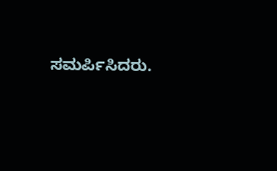ಸಮರ್ಪಿಸಿದರು.